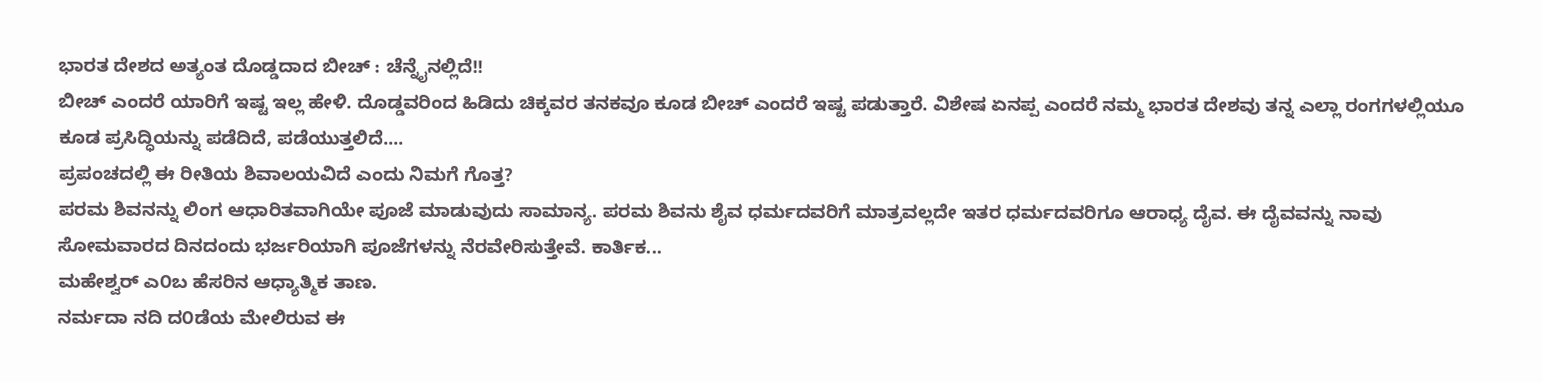ಭಾರತ ದೇಶದ ಅತ್ಯಂತ ದೊಡ್ಡದಾದ ಬೀಚ್ : ಚೆನ್ನೈನಲ್ಲಿದೆ!!
ಬೀಚ್ ಎಂದರೆ ಯಾರಿಗೆ ಇಷ್ಟ ಇಲ್ಲ ಹೇಳಿ. ದೊಡ್ಡವರಿಂದ ಹಿಡಿದು ಚಿಕ್ಕವರ ತನಕವೂ ಕೂಡ ಬೀಚ್ ಎಂದರೆ ಇಷ್ಟ ಪಡುತ್ತಾರೆ. ವಿಶೇಷ ಏನಪ್ಪ ಎಂದರೆ ನಮ್ಮ ಭಾರತ ದೇಶವು ತನ್ನ ಎಲ್ಲಾ ರಂಗಗಳಲ್ಲಿಯೂ ಕೂಡ ಪ್ರಸಿದ್ಧಿಯನ್ನು ಪಡೆದಿದೆ, ಪಡೆಯುತ್ತಲಿದೆ....
ಪ್ರಪಂಚದಲ್ಲಿ ಈ ರೀತಿಯ ಶಿವಾಲಯವಿದೆ ಎಂದು ನಿಮಗೆ ಗೊತ್ತ?
ಪರಮ ಶಿವನನ್ನು ಲಿಂಗ ಆಧಾರಿತವಾಗಿಯೇ ಪೂಜೆ ಮಾಡುವುದು ಸಾಮಾನ್ಯ. ಪರಮ ಶಿವನು ಶೈವ ಧರ್ಮದವರಿಗೆ ಮಾತ್ರವಲ್ಲದೇ ಇತರ ಧರ್ಮದವರಿಗೂ ಆರಾಧ್ಯ ದೈವ. ಈ ದೈವವನ್ನು ನಾವು ಸೋಮವಾರದ ದಿನದಂದು ಭರ್ಜರಿಯಾಗಿ ಪೂಜೆಗಳನ್ನು ನೆರವೇರಿಸುತ್ತೇವೆ. ಕಾರ್ತಿಕ...
ಮಹೇಶ್ವರ್ ಎ೦ಬ ಹೆಸರಿನ ಆಧ್ಯಾತ್ಮಿಕ ತಾಣ.
ನರ್ಮದಾ ನದಿ ದ೦ಡೆಯ ಮೇಲಿರುವ ಈ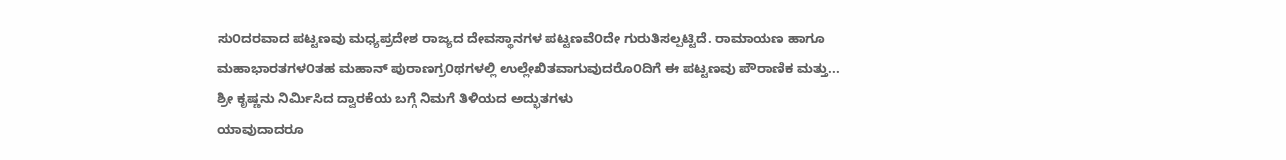ಸು೦ದರವಾದ ಪಟ್ಟಣವು ಮಧ್ಯಪ್ರದೇಶ ರಾಜ್ಯದ ದೇವಸ್ಥಾನಗಳ ಪಟ್ಟಣವೆ೦ದೇ ಗುರುತಿಸಲ್ಪಟ್ಟಿದೆ. ರಾಮಾಯಣ ಹಾಗೂ ಮಹಾಭಾರತಗಳ೦ತಹ ಮಹಾನ್ ಪುರಾಣಗ್ರ೦ಥಗಳಲ್ಲಿ ಉಲ್ಲೇಖಿತವಾಗುವುದರೊ೦ದಿಗೆ ಈ ಪಟ್ಟಣವು ಪೌರಾಣಿಕ ಮತ್ತು...
ಶ್ರೀ ಕೃಷ್ಣನು ನಿರ್ಮಿಸಿದ ದ್ವಾರಕೆಯ ಬಗ್ಗೆ ನಿಮಗೆ ತಿಳಿಯದ ಅದ್ಭುತಗಳು
ಯಾವುದಾದರೂ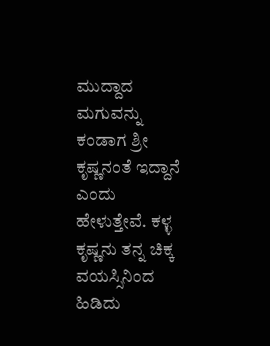ಮುದ್ದಾದ ಮಗುವನ್ನು ಕಂಡಾಗ ಶ್ರೀ ಕೃಷ್ಣನಂತೆ ಇದ್ದಾನೆ ಎಂದು ಹೇಳುತ್ತೇವೆ. ಕಳ್ಳ ಕೃಷ್ಣನು ತನ್ನ ಚಿಕ್ಕ ವಯಸ್ಸಿನಿಂದ ಹಿಡಿದು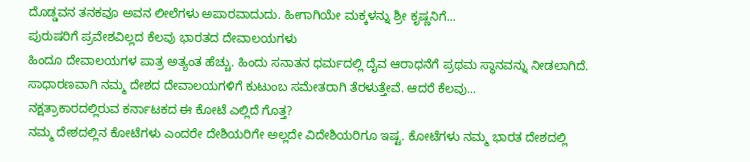ದೊಡ್ಡವನ ತನಕವೂ ಅವನ ಲೀಲೆಗಳು ಅಪಾರವಾದುದು. ಹೀಗಾಗಿಯೇ ಮಕ್ಕಳನ್ನು ಶ್ರೀ ಕೃಷ್ಣನಿಗೆ...
ಪುರುಷರಿಗೆ ಪ್ರವೇಶವಿಲ್ಲದ ಕೆಲವು ಭಾರತದ ದೇವಾಲಯಗಳು
ಹಿಂದೂ ದೇವಾಲಯಗಳ ಪಾತ್ರ ಅತ್ಯಂತ ಹೆಚ್ಚು. ಹಿಂದು ಸನಾತನ ಧರ್ಮದಲ್ಲಿ ದೈವ ಆರಾಧನೆಗೆ ಪ್ರಥಮ ಸ್ಥಾನವನ್ನು ನೀಡಲಾಗಿದೆ. ಸಾಧಾರಣವಾಗಿ ನಮ್ಮ ದೇಶದ ದೇವಾಲಯಗಳಿಗೆ ಕುಟುಂಬ ಸಮೇತರಾಗಿ ತೆರಳುತ್ತೇವೆ. ಆದರೆ ಕೆಲವು...
ನಕ್ಷತ್ರಾಕಾರದಲ್ಲಿರುವ ಕರ್ನಾಟಕದ ಈ ಕೋಟೆ ಎಲ್ಲಿದೆ ಗೊತ್ತ?
ನಮ್ಮ ದೇಶದಲ್ಲಿನ ಕೋಟೆಗಳು ಎಂದರೇ ದೇಶಿಯರಿಗೇ ಅಲ್ಲದೇ ವಿದೇಶಿಯರಿಗೂ ಇಷ್ಟ. ಕೋಟೆಗಳು ನಮ್ಮ ಭಾರತ ದೇಶದಲ್ಲಿ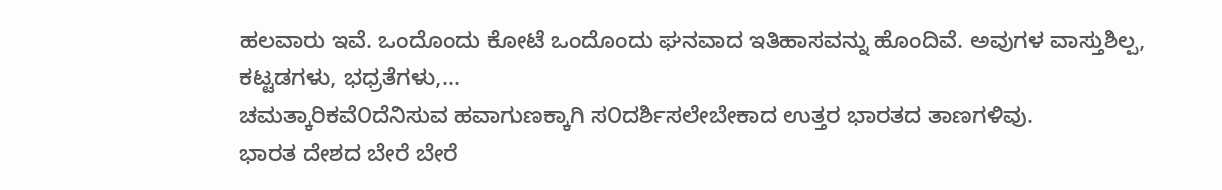ಹಲವಾರು ಇವೆ. ಒಂದೊಂದು ಕೋಟೆ ಒಂದೊಂದು ಘನವಾದ ಇತಿಹಾಸವನ್ನು ಹೊಂದಿವೆ. ಅವುಗಳ ವಾಸ್ತುಶಿಲ್ಪ, ಕಟ್ಟಡಗಳು, ಭಧ್ರತೆಗಳು,...
ಚಮತ್ಕಾರಿಕವೆ೦ದೆನಿಸುವ ಹವಾಗುಣಕ್ಕಾಗಿ ಸ೦ದರ್ಶಿಸಲೇಬೇಕಾದ ಉತ್ತರ ಭಾರತದ ತಾಣಗಳಿವು.
ಭಾರತ ದೇಶದ ಬೇರೆ ಬೇರೆ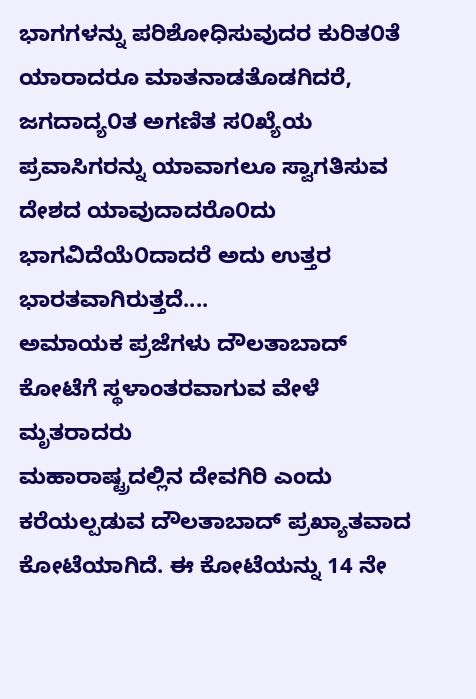ಭಾಗಗಳನ್ನು ಪರಿಶೋಧಿಸುವುದರ ಕುರಿತ೦ತೆ ಯಾರಾದರೂ ಮಾತನಾಡತೊಡಗಿದರೆ, ಜಗದಾದ್ಯ೦ತ ಅಗಣಿತ ಸ೦ಖ್ಯೆಯ ಪ್ರವಾಸಿಗರನ್ನು ಯಾವಾಗಲೂ ಸ್ವಾಗತಿಸುವ ದೇಶದ ಯಾವುದಾದರೊ೦ದು ಭಾಗವಿದೆಯೆ೦ದಾದರೆ ಅದು ಉತ್ತರ ಭಾರತವಾಗಿರುತ್ತದೆ....
ಅಮಾಯಕ ಪ್ರಜೆಗಳು ದೌಲತಾಬಾದ್ ಕೋಟೆಗೆ ಸ್ಥಳಾಂತರವಾಗುವ ವೇಳೆ ಮೃತರಾದರು
ಮಹಾರಾಷ್ಟ್ರದಲ್ಲಿನ ದೇವಗಿರಿ ಎಂದು ಕರೆಯಲ್ಪಡುವ ದೌಲತಾಬಾದ್ ಪ್ರಖ್ಯಾತವಾದ ಕೋಟೆಯಾಗಿದೆ. ಈ ಕೋಟೆಯನ್ನು 14 ನೇ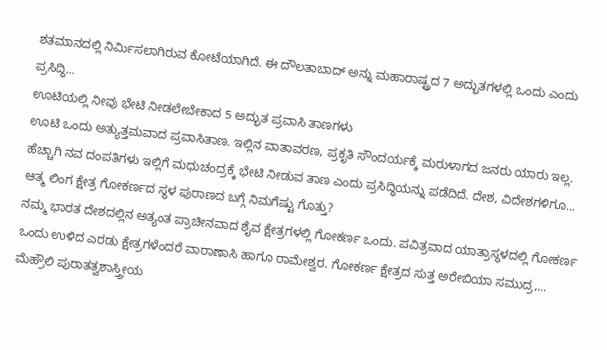ಶತಮಾನದಲ್ಲಿ ನಿರ್ಮಿಸಲಾಗಿರುವ ಕೋಟೆಯಾಗಿದೆ. ಈ ದೌಲತಾಬಾದ್ ಅನ್ನು ಮಹಾರಾಷ್ಟ್ರದ 7 ಅದ್ಭುತಗಳಲ್ಲಿ ಒಂದು ಎಂದು ಪ್ರಸಿದ್ಧಿ...
ಊಟಿಯಲ್ಲಿ ನೀವು ಭೇಟಿ ನೀಡಲೇಬೇಕಾದ 5 ಅದ್ಭುತ ಪ್ರವಾಸಿ ತಾಣಗಳು
ಊಟಿ ಒಂದು ಅತ್ಯುತ್ತಮವಾದ ಪ್ರವಾಸಿತಾಣ. ಇಲ್ಲಿನ ವಾತಾವರಣ, ಪ್ರಕೃತಿ ಸೌಂದರ್ಯಕ್ಕೆ ಮರುಳಾಗದ ಜನರು ಯಾರು ಇಲ್ಲ. ಹೆಚ್ಚಾಗಿ ನವ ದಂಪತಿಗಳು ಇಲ್ಲಿಗೆ ಮಧುಚಂದ್ರಕ್ಕೆ ಭೇಟಿ ನೀಡುವ ತಾಣ ಎಂದು ಪ್ರಸಿದ್ಧಿಯನ್ನು ಪಡೆದಿದೆ. ದೇಶ, ವಿದೇಶಗಳಿಗೂ...
ಆತ್ಮ ಲಿಂಗ ಕ್ಷೇತ್ರ ಗೋಕರ್ಣದ ಸ್ಥಳ ಪುರಾಣದ ಬಗ್ಗೆ ನಿಮಗೆಷ್ಟು ಗೊತ್ತು?
ನಮ್ಮ ಭಾರತ ದೇಶದಲ್ಲಿನ ಅತ್ಯಂತ ಪ್ರಾಚೀನವಾದ ಶೈವ ಕ್ಷೇತ್ರಗಳಲ್ಲಿ ಗೋಕರ್ಣ ಒಂದು. ಪವಿತ್ರವಾದ ಯಾತ್ರಾಸ್ಥಳದಲ್ಲಿ ಗೋಕರ್ಣ ಒಂದು ಉಳಿದ ಎರಡು ಕ್ಷೇತ್ರಗಳೆಂದರೆ ವಾರಾಣಾಸಿ ಹಾಗೂ ರಾಮೇಶ್ವರ. ಗೋಕರ್ಣ ಕ್ಷೇತ್ರದ ಸುತ್ತ ಅರೇಬಿಯಾ ಸಮುದ್ರ,...
ಮೆಹ್ರೌಲಿ ಪುರಾತತ್ವಶಾಸ್ತ್ರೀಯ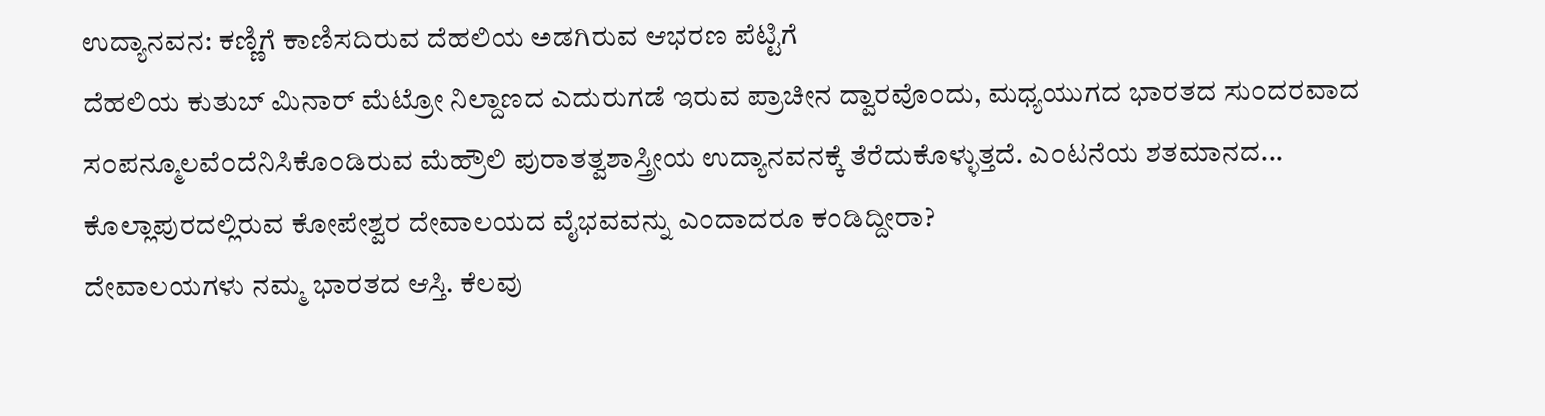ಉದ್ಯಾನವನ: ಕಣ್ಣಿಗೆ ಕಾಣಿಸದಿರುವ ದೆಹಲಿಯ ಅಡಗಿರುವ ಆಭರಣ ಪೆಟ್ಟಿಗೆ
ದೆಹಲಿಯ ಕುತುಬ್ ಮಿನಾರ್ ಮೆಟ್ರೋ ನಿಲ್ದಾಣದ ಎದುರುಗಡೆ ಇರುವ ಪ್ರಾಚೀನ ದ್ವಾರವೊ೦ದು, ಮಧ್ಯಯುಗದ ಭಾರತದ ಸು೦ದರವಾದ ಸ೦ಪನ್ಮೂಲವೆ೦ದೆನಿಸಿಕೊ೦ಡಿರುವ ಮೆಹ್ರೌಲಿ ಪುರಾತತ್ವಶಾಸ್ತ್ರೀಯ ಉದ್ಯಾನವನಕ್ಕೆ ತೆರೆದುಕೊಳ್ಳುತ್ತದೆ. ಎ೦ಟನೆಯ ಶತಮಾನದ...
ಕೊಲ್ಲಾಪುರದಲ್ಲಿರುವ ಕೋಪೇಶ್ವರ ದೇವಾಲಯದ ವೈಭವವನ್ನು ಎಂದಾದರೂ ಕಂಡಿದ್ದೀರಾ?
ದೇವಾಲಯಗಳು ನಮ್ಮ ಭಾರತದ ಆಸ್ತಿ. ಕೆಲವು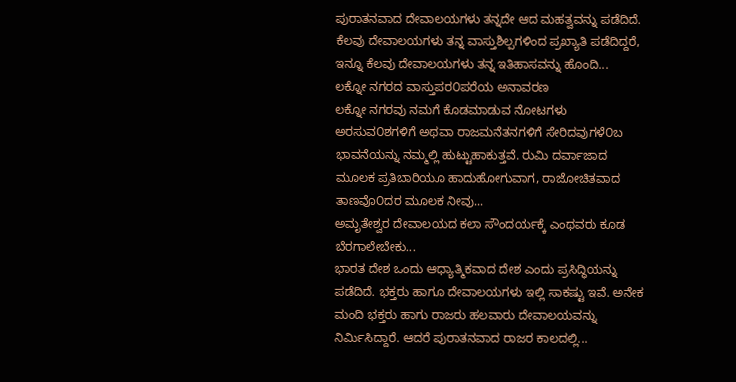ಪುರಾತನವಾದ ದೇವಾಲಯಗಳು ತನ್ನದೇ ಆದ ಮಹತ್ವವನ್ನು ಪಡೆದಿದೆ. ಕೆಲವು ದೇವಾಲಯಗಳು ತನ್ನ ವಾಸ್ತುಶಿಲ್ಪಗಳಿಂದ ಪ್ರಖ್ಯಾತಿ ಪಡೆದಿದ್ದರೆ, ಇನ್ನೂ ಕೆಲವು ದೇವಾಲಯಗಳು ತನ್ನ ಇತಿಹಾಸವನ್ನು ಹೊಂದಿ...
ಲಕ್ನೋ ನಗರದ ವಾಸ್ತುಪರ೦ಪರೆಯ ಅನಾವರಣ
ಲಕ್ನೋ ನಗರವು ನಮಗೆ ಕೊಡಮಾಡುವ ನೋಟಗಳು ಅರಸುವ೦ಶಗಳಿಗೆ ಅಥವಾ ರಾಜಮನೆತನಗಳಿಗೆ ಸೇರಿದವುಗಳೆ೦ಬ ಭಾವನೆಯನ್ನು ನಮ್ಮಲ್ಲಿ ಹುಟ್ಟುಹಾಕುತ್ತವೆ. ರುಮಿ ದರ್ವಾಜಾದ ಮೂಲಕ ಪ್ರತಿಬಾರಿಯೂ ಹಾದುಹೋಗುವಾಗ, ರಾಜೋಚಿತವಾದ ತಾಣವೊ೦ದರ ಮೂಲಕ ನೀವು...
ಅಮೃತೇಶ್ವರ ದೇವಾಲಯದ ಕಲಾ ಸೌಂದರ್ಯಕ್ಕೆ ಎಂಥವರು ಕೂಡ ಬೆರಗಾಲೇಬೇಕು...
ಭಾರತ ದೇಶ ಒಂದು ಆಧ್ಯಾತ್ಮಿಕವಾದ ದೇಶ ಎಂದು ಪ್ರಸಿದ್ಧಿಯನ್ನು ಪಡೆದಿದೆ. ಭಕ್ತರು ಹಾಗೂ ದೇವಾಲಯಗಳು ಇಲ್ಲಿ ಸಾಕಷ್ಟು ಇವೆ. ಅನೇಕ ಮಂದಿ ಭಕ್ತರು ಹಾಗು ರಾಜರು ಹಲವಾರು ದೇವಾಲಯವನ್ನು ನಿರ್ಮಿಸಿದ್ದಾರೆ. ಆದರೆ ಪುರಾತನವಾದ ರಾಜರ ಕಾಲದಲ್ಲಿ...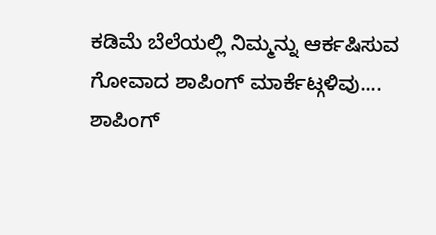ಕಡಿಮೆ ಬೆಲೆಯಲ್ಲಿ ನಿಮ್ಮನ್ನು ಆರ್ಕಷಿಸುವ ಗೋವಾದ ಶಾಪಿಂಗ್ ಮಾರ್ಕೆಟ್ಗಳಿವು....
ಶಾಪಿಂಗ್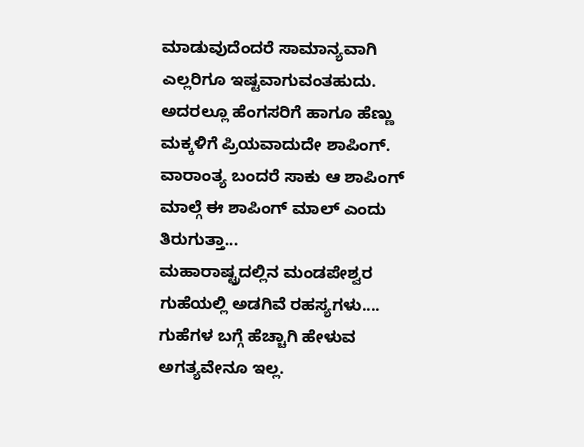ಮಾಡುವುದೆಂದರೆ ಸಾಮಾನ್ಯವಾಗಿ ಎಲ್ಲರಿಗೂ ಇಷ್ಟವಾಗುವಂತಹುದು. ಅದರಲ್ಲೂ ಹೆಂಗಸರಿಗೆ ಹಾಗೂ ಹೆಣ್ಣು ಮಕ್ಕಳಿಗೆ ಪ್ರಿಯವಾದುದೇ ಶಾಪಿಂಗ್. ವಾರಾಂತ್ಯ ಬಂದರೆ ಸಾಕು ಆ ಶಾಪಿಂಗ್ ಮಾಲ್ಗೆ ಈ ಶಾಪಿಂಗ್ ಮಾಲ್ ಎಂದು ತಿರುಗುತ್ತಾ...
ಮಹಾರಾಷ್ಟ್ರದಲ್ಲಿನ ಮಂಡಪೇಶ್ವರ ಗುಹೆಯಲ್ಲಿ ಅಡಗಿವೆ ರಹಸ್ಯಗಳು....
ಗುಹೆಗಳ ಬಗ್ಗೆ ಹೆಚ್ಚಾಗಿ ಹೇಳುವ ಅಗತ್ಯವೇನೂ ಇಲ್ಲ.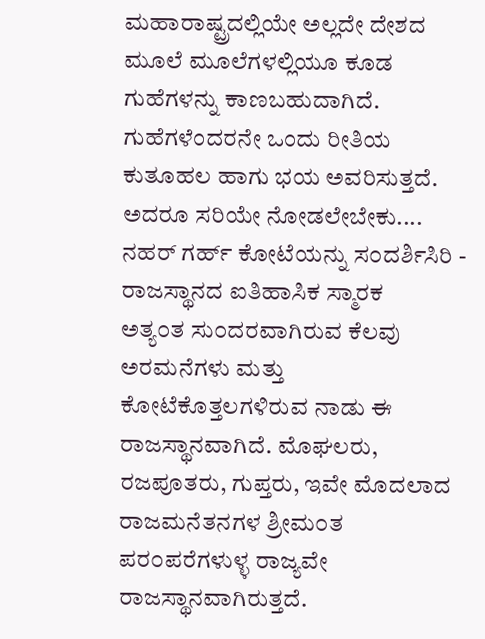ಮಹಾರಾಷ್ಟ್ರದಲ್ಲಿಯೇ ಅಲ್ಲದೇ ದೇಶದ ಮೂಲೆ ಮೂಲೆಗಳಲ್ಲಿಯೂ ಕೂಡ ಗುಹೆಗಳನ್ನು ಕಾಣಬಹುದಾಗಿದೆ. ಗುಹೆಗಳೆಂದರನೇ ಒಂದು ರೀತಿಯ ಕುತೂಹಲ ಹಾಗು ಭಯ ಅವರಿಸುತ್ತದೆ. ಅದರೂ ಸರಿಯೇ ನೋಡಲೇಬೇಕು....
ನಹರ್ ಗರ್ಹ್ ಕೋಟೆಯನ್ನು ಸ೦ದರ್ಶಿಸಿರಿ - ರಾಜಸ್ಥಾನದ ಐತಿಹಾಸಿಕ ಸ್ಮಾರಕ
ಅತ್ಯ೦ತ ಸು೦ದರವಾಗಿರುವ ಕೆಲವು ಅರಮನೆಗಳು ಮತ್ತು ಕೋಟೆಕೊತ್ತಲಗಳಿರುವ ನಾಡು ಈ ರಾಜಸ್ಥಾನವಾಗಿದೆ. ಮೊಘಲರು, ರಜಪೂತರು, ಗುಪ್ತರು, ಇವೇ ಮೊದಲಾದ ರಾಜಮನೆತನಗಳ ಶ್ರೀಮ೦ತ ಪರ೦ಪರೆಗಳುಳ್ಳ ರಾಜ್ಯವೇ ರಾಜಸ್ಥಾನವಾಗಿರುತ್ತದೆ.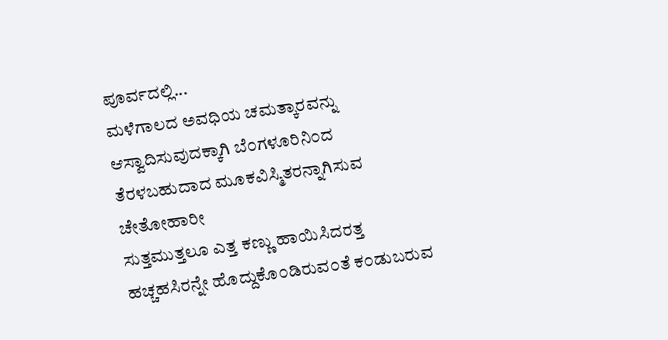ಪೂರ್ವದಲ್ಲಿ...
ಮಳೆಗಾಲದ ಅವಧಿಯ ಚಮತ್ಕಾರವನ್ನು ಆಸ್ವಾದಿಸುವುದಕ್ಕಾಗಿ ಬೆ೦ಗಳೂರಿನಿ೦ದ ತೆರಳಬಹುದಾದ ಮೂಕವಿಸ್ಮಿತರನ್ನಾಗಿಸುವ ಚೇತೋಹಾರೀ
ಸುತ್ತಮುತ್ತಲೂ ಎತ್ತ ಕಣ್ಣು ಹಾಯಿಸಿದರತ್ತ ಹಚ್ಚಹಸಿರನ್ನೇ ಹೊದ್ದುಕೊ೦ಡಿರುವ೦ತೆ ಕ೦ಡುಬರುವ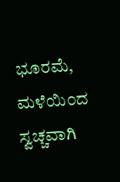ಭೂರಮೆ, ಮಳೆಯಿ೦ದ ಸ್ವಚ್ಚವಾಗಿ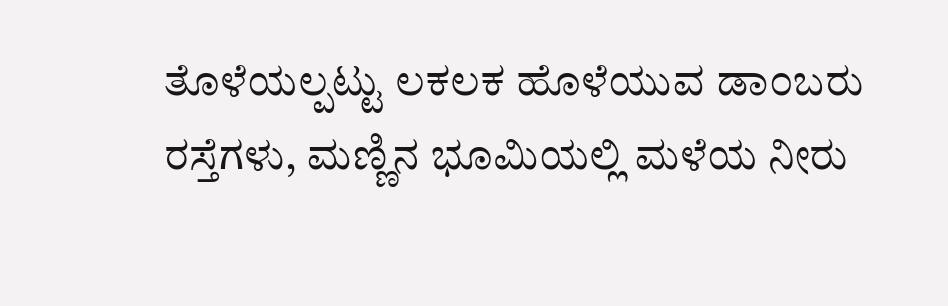ತೊಳೆಯಲ್ಪಟ್ಟು ಲಕಲಕ ಹೊಳೆಯುವ ಡಾ೦ಬರು ರಸ್ತೆಗಳು, ಮಣ್ಣಿನ ಭೂಮಿಯಲ್ಲಿ ಮಳೆಯ ನೀರು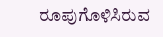ರೂಪುಗೊಳಿಸಿರುವ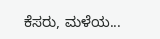ಕೆಸರು, ಮಳೆಯ...